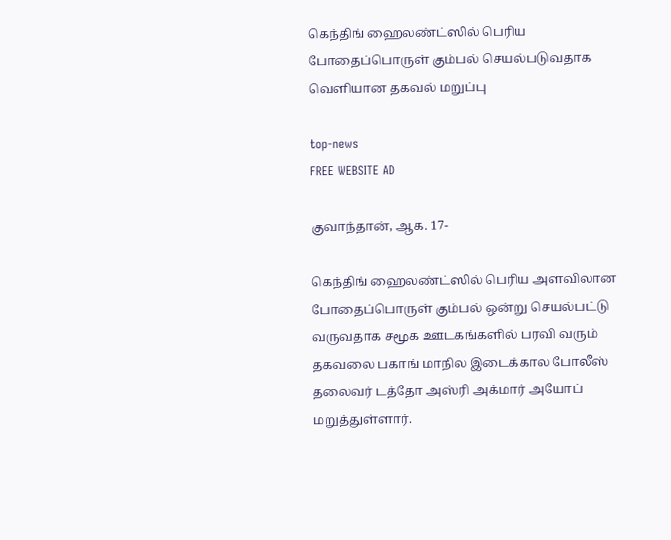கெந்திங் ஹைலண்ட்ஸில் பெரிய போதைப்பொருள் கும்பல் செயல்படுவதாக வெளியான தகவல் மறுப்பு

top-news
FREE WEBSITE AD

குவாந்தான், ஆக. 17-

கெந்திங் ஹைலண்ட்ஸில் பெரிய அளவிலான போதைப்பொருள் கும்பல் ஒன்று செயல்பட்டு வருவதாக சமூக ஊடகங்களில் பரவி வரும் தகவலை பகாங் மாநில இடைக்கால போலீஸ் தலைவர் டத்தோ அஸ்ரி அக்மார் அயோப் மறுத்துள்ளார்.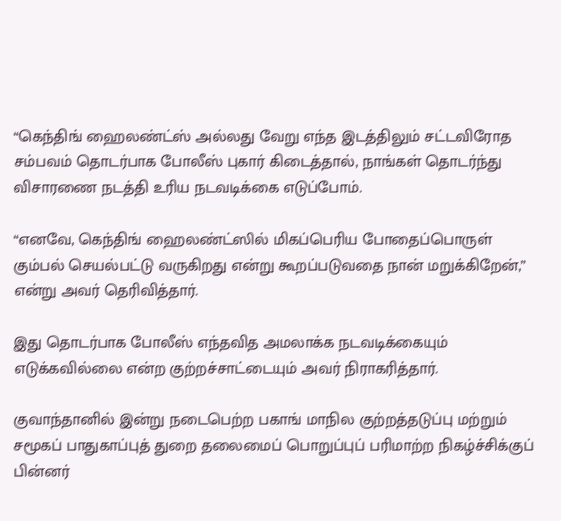“கெந்திங் ஹைலண்ட்ஸ் அல்லது வேறு எந்த இடத்திலும் சட்டவிரோத சம்பவம் தொடர்பாக போலீஸ் புகார் கிடைத்தால், நாங்கள் தொடர்ந்து விசாரணை நடத்தி உரிய நடவடிக்கை எடுப்போம்.

“எனவே, கெந்திங் ஹைலண்ட்ஸில் மிகப்பெரிய போதைப்பொருள் கும்பல் செயல்பட்டு வருகிறது என்று கூறப்படுவதை நான் மறுக்கிறேன்,” என்று அவர் தெரிவித்தார்.

இது தொடர்பாக போலீஸ் எந்தவித அமலாக்க நடவடிக்கையும் எடுக்கவில்லை என்ற குற்றச்சாட்டையும் அவர் நிராகரித்தார்.

குவாந்தானில் இன்று நடைபெற்ற பகாங் மாநில குற்றத்தடுப்பு மற்றும் சமூகப் பாதுகாப்புத் துறை தலைமைப் பொறுப்புப் பரிமாற்ற நிகழ்ச்சிக்குப் பின்னர்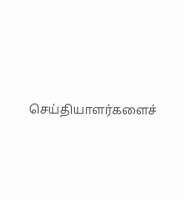செய்தியாளர்களைச்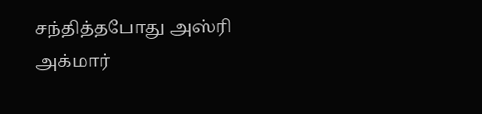சந்தித்தபோது அஸ்ரி அக்மார்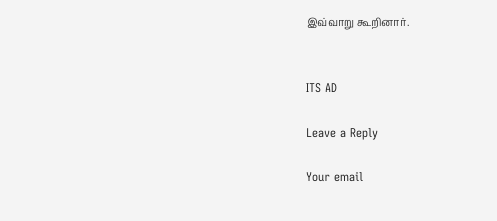இவ்வாறு கூறினார்.


ITS AD

Leave a Reply

Your email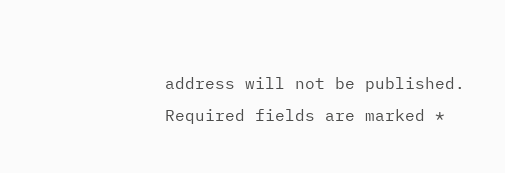address will not be published. Required fields are marked *